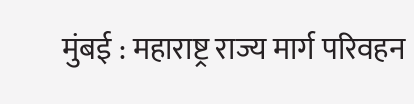मुंबई : महाराष्ट्र राज्य मार्ग परिवहन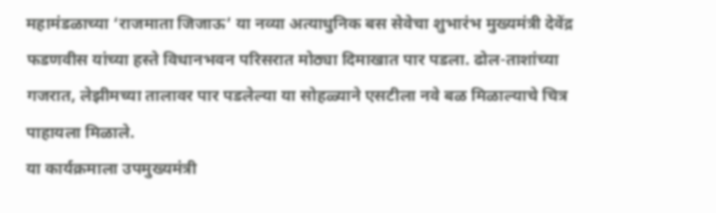महामंडळाच्या ‘राजमाता जिजाऊ’ या नव्या अत्याधुनिक बस सेवेचा शुभारंभ मुख्यमंत्री देवेंद्र फडणवीस यांच्या हस्ते विधानभवन परिसरात मोठ्या दिमाखात पार पडला. ढोल-ताशांच्या गजरात, लेझीमच्या तालावर पार पडलेल्या या सोहळ्याने एसटीला नवे बळ मिळाल्याचे चित्र पाहायला मिळाले.
या कार्यक्रमाला उपमुख्यमंत्री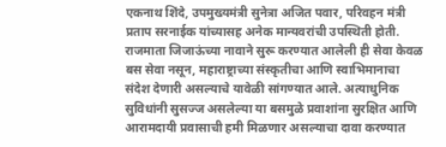एकनाथ शिंदे, उपमुख्यमंत्री सुनेत्रा अजित पवार, परिवहन मंत्री प्रताप सरनाईक यांच्यासह अनेक मान्यवरांची उपस्थिती होती.
राजमाता जिजाऊंच्या नावाने सुरू करण्यात आलेली ही सेवा केवळ बस सेवा नसून, महाराष्ट्राच्या संस्कृतीचा आणि स्वाभिमानाचा संदेश देणारी असल्याचे यावेळी सांगण्यात आले. अत्याधुनिक सुविधांनी सुसज्ज असलेल्या या बसमुळे प्रवाशांना सुरक्षित आणि आरामदायी प्रवासाची हमी मिळणार असल्याचा दावा करण्यात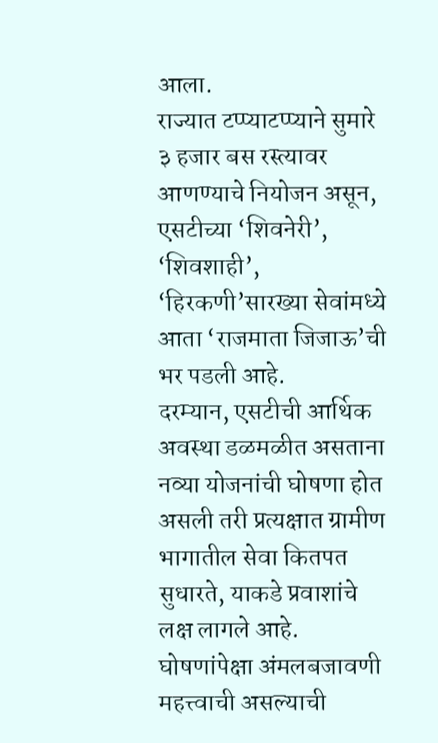आला.
राज्यात टप्प्याटप्प्याने सुमारे ३ हजार बस रस्त्यावर आणण्याचे नियोजन असून, एसटीच्या ‘शिवनेरी’, ‘शिवशाही’, ‘हिरकणी’सारख्या सेवांमध्ये आता ‘राजमाता जिजाऊ’ची भर पडली आहे.
दरम्यान, एसटीची आर्थिक अवस्था डळमळीत असताना नव्या योजनांची घोषणा होत असली तरी प्रत्यक्षात ग्रामीण भागातील सेवा कितपत सुधारते, याकडे प्रवाशांचे लक्ष लागले आहे. घोषणांपेक्षा अंमलबजावणी महत्त्वाची असल्याची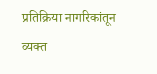प्रतिक्रिया नागरिकांतून व्यक्त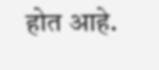होत आहे.